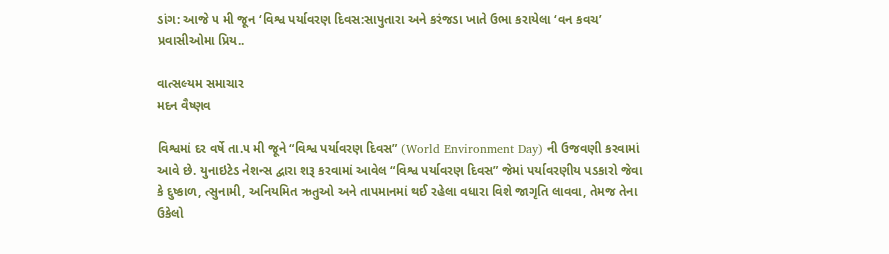ડાંગ: આજે ૫ મી જૂન ‘વિશ્વ પર્યાવરણ દિવસ:સાપુતારા અને કરંજડા ખાતે ઉભા કરાયેલા ‘વન કવચ’ પ્રવાસીઓમા પ્રિય..

વાત્સલ્યમ સમાચાર
મદન વૈષ્ણવ

વિશ્વમાં દર વર્ષે તા.૫ મી જૂને “વિશ્વ પર્યાવરણ દિવસ” (World Environment Day) ની ઉજવણી કરવામાં આવે છે. યુનાઇટેડ નેશન્સ દ્વારા શરૂ કરવામાં આવેલ “વિશ્વ પર્યાવરણ દિવસ” જેમાં પર્યાવરણીય પડકારો જેવા કે દુષ્કાળ, ત્સુનામી, અનિયમિત ઋતુઓ અને તાપમાનમાં થઈ રહેલા વધારા વિશે જાગૃતિ લાવવા, તેમજ તેના ઉકેલો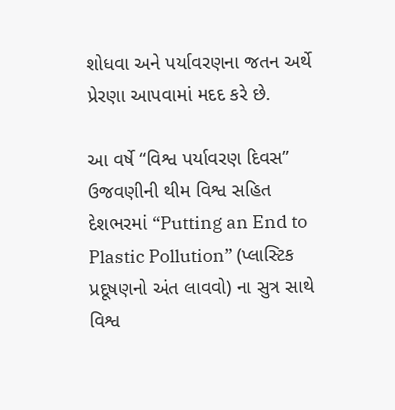શોધવા અને પર્યાવરણના જતન અર્થે પ્રેરણા આપવામાં મદદ કરે છે.

આ વર્ષે “વિશ્વ પર્યાવરણ દિવસ” ઉજવણીની થીમ વિશ્વ સહિત દેશભરમાં “Putting an End to Plastic Pollution” (પ્લાસ્ટિક પ્રદૂષણનો અંત લાવવો) ના સુત્ર સાથે વિશ્વ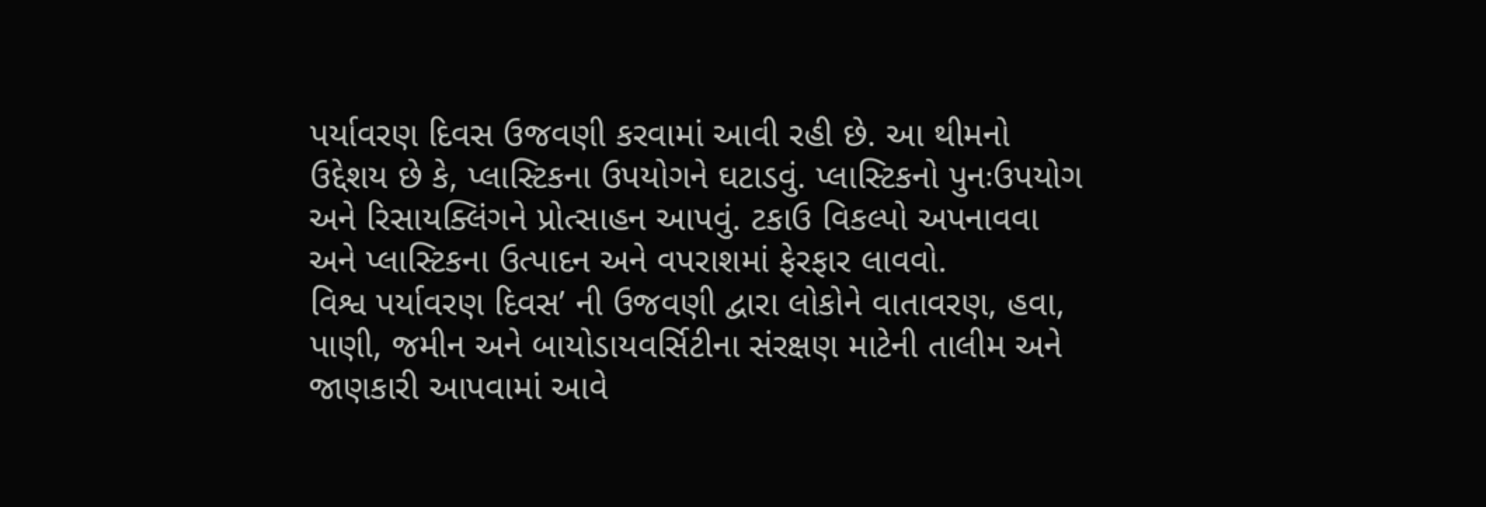પર્યાવરણ દિવસ ઉજવણી કરવામાં આવી રહી છે. આ થીમનો ઉદ્દેશય છે કે, પ્લાસ્ટિકના ઉપયોગને ઘટાડવું. પ્લાસ્ટિકનો પુનઃઉપયોગ અને રિસાયક્લિંગને પ્રોત્સાહન આપવું. ટકાઉ વિકલ્પો અપનાવવા અને પ્લાસ્ટિકના ઉત્પાદન અને વપરાશમાં ફેરફાર લાવવો.
વિશ્વ પર્યાવરણ દિવસ’ ની ઉજવણી દ્વારા લોકોને વાતાવરણ, હવા, પાણી, જમીન અને બાયોડાયવર્સિટીના સંરક્ષણ માટેની તાલીમ અને જાણકારી આપવામાં આવે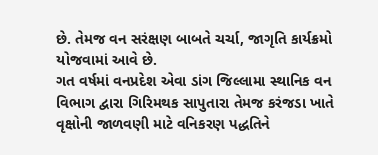છે. તેમજ વન સરંક્ષણ બાબતે ચર્ચા, જાગૃતિ કાર્યક્રમો યોજવામાં આવે છે.
ગત વર્ષમાં વનપ્રદેશ એવા ડાંગ જિલ્લામા સ્થાનિક વન વિભાગ દ્વારા ગિરિમથક સાપુતારા તેમજ કરંજડા ખાતે વૃક્ષોની જાળવણી માટે વનિકરણ પદ્ધતિને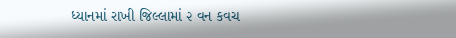ધ્યાનમાં રાખી જિલ્લામાં ૨ વન કવચ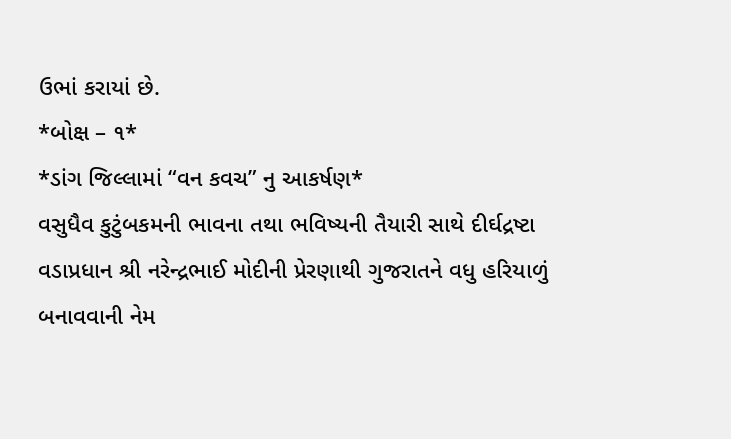ઉભાં કરાયાં છે.
*બોક્ષ – ૧*
*ડાંગ જિલ્લામાં “વન કવચ” નુ આકર્ષણ*
વસુધૈવ કુટુંબકમની ભાવના તથા ભવિષ્યની તૈયારી સાથે દીર્ઘદ્રષ્ટા વડાપ્રધાન શ્રી નરેન્દ્રભાઈ મોદીની પ્રેરણાથી ગુજરાતને વધુ હરિયાળું બનાવવાની નેમ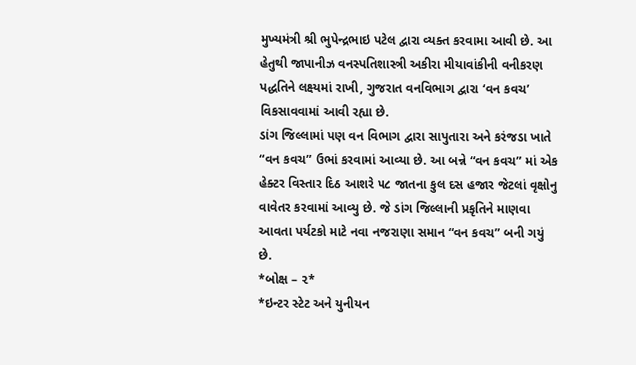મુખ્યમંત્રી શ્રી ભુપેન્દ્રભાઇ પટેલ દ્વારા વ્યક્ત કરવામા આવી છે. આ હેતુથી જાપાનીઝ વનસ્પતિશાસ્ત્રી અકીરા મીયાવાંકીની વનીકરણ પદ્ધતિને લક્ષ્યમાં રાખી, ગુજરાત વનવિભાગ દ્વારા ‘વન કવચ’ વિકસાવવામાં આવી રહ્યા છે.
ડાંગ જિલ્લામાં પણ વન વિભાગ દ્વારા સાપુતારા અને કરંજડા ખાતે “વન કવચ” ઉભાં કરવામાં આવ્યા છે. આ બન્ને “વન કવચ” માં એક હેક્ટર વિસ્તાર દિઠ આશરે ૫૮ જાતના કુલ દસ હજાર જેટલાં વૃક્ષોનુ વાવેતર કરવામાં આવ્યુ છે. જે ડાંગ જિલ્લાની પ્રકૃતિને માણવા આવતા પર્યટકો માટે નવા નજરાણા સમાન “વન કવચ” બની ગયું છે.
*બોક્ષ – ૨*
*ઇન્ટર સ્ટેટ અને યુનીયન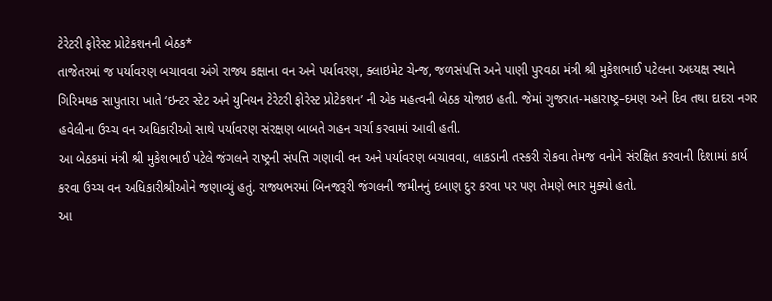ટેરેટરી ફોરેસ્ટ પ્રોટેકશનની બેઠક*
તાજેતરમાં જ પર્યાવરણ બચાવવા અંગે રાજ્ય કક્ષાના વન અને પર્યાવરણ, ક્લાઇમેટ ચેન્જ, જળસંપત્તિ અને પાણી પુરવઠા મંત્રી શ્રી મુકેશભાઈ પટેલના અધ્યક્ષ સ્થાને ગિરિમથક સાપુતારા ખાતે ‘ઇન્ટર સ્ટેટ અને યુનિયન ટેરેટરી ફોરેસ્ટ પ્રોટેકશન’ ની એક મહત્વની બેઠક યોજાઇ હતી. જેમાં ગુજરાત-મહારાષ્ટ્ર–દમણ અને દિવ તથા દાદરા નગર હવેલીના ઉચ્ચ વન અધિકારીઓ સાથે પર્યાવરણ સંરક્ષણ બાબતે ગહન ચર્ચા કરવામાં આવી હતી.
આ બેઠકમાં મંત્રી શ્રી મુકેશભાઈ પટેલે જંગલને રાષ્ટ્રની સંપત્તિ ગણાવી વન અને પર્યાવરણ બચાવવા, લાકડાની તસ્કરી રોકવા તેમજ વનોને સંરક્ષિત કરવાની દિશામાં કાર્ય કરવા ઉચ્ચ વન અધિકારીશ્રીઓને જણાવ્યું હતું. રાજ્યભરમાં બિનજરૂરી જંગલની જમીનનું દબાણ દુર કરવા પર પણ તેમણે ભાર મુક્યો હતો.
આ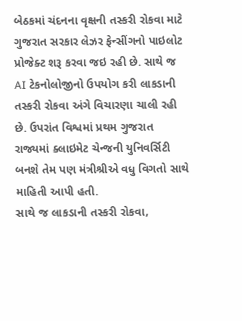બેઠકમાં ચંદનના વૃક્ષની તસ્કરી રોકવા માટે ગુજરાત સરકાર લેઝર ફેન્સીંગનો પાઇલોટ પ્રોજેક્ટ શરૂ કરવા જઇ રહી છે. સાથે જ AI ટેકનોલોજીનો ઉપયોગ કરી લાકડાની તસ્કરી રોકવા અંગે વિચારણા ચાલી રહી છે. ઉપરાંત વિશ્વમાં પ્રથમ ગુજરાત રાજ્યમાં ક્લાઇમેટ ચેન્જની યુનિવર્સિટી બનશે તેમ પણ મંત્રીશ્રીએ વધુ વિગતો સાથે માહિતી આપી હતી.
સાથે જ લાકડાની તસ્કરી રોકવા,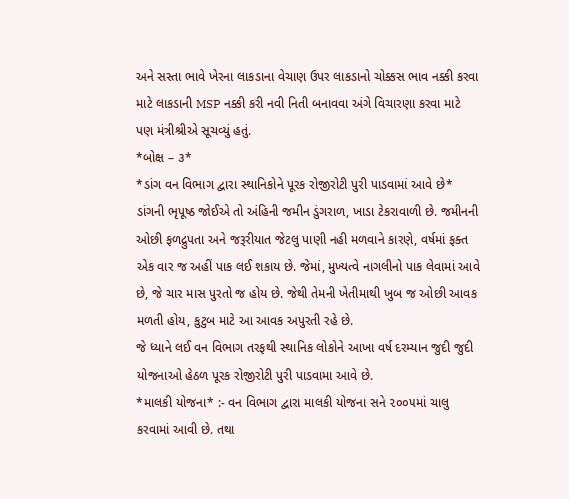અને સસ્તા ભાવે ખેરના લાકડાના વેચાણ ઉપર લાકડાનો ચોક્કસ ભાવ નક્કી કરવા માટે લાકડાની MSP નક્કી કરી નવી નિતી બનાવવા અંગે વિચારણા કરવા માટે પણ મંત્રીશ્રીએ સૂચવ્યું હતું.
*બોક્ષ – ૩*
*ડાંગ વન વિભાગ દ્વારા સ્થાનિકોને પૂરક રોજીરોટી પુરી પાડવામાં આવે છે*
ડાંગની ભૃપૂષ્ઠ જોઈએ તો અંહિની જમીન ડુંગરાળ, ખાડા ટેકરાવાળી છે. જમીનની ઓછી ફળદ્રુપતા અને જરૂરીયાત જેટલુ પાણી નહી મળવાને કારણે, વર્ષમાં ફક્ત એક વાર જ અહીં પાક લઈ શકાય છે. જેમાં, મુખ્યત્વે નાગલીનો પાક લેવામાં આવે છે, જે ચાર માસ પુરતો જ હોય છે. જેથી તેમની ખેતીમાથી ખુબ જ ઓછી આવક મળતી હોય, કુટુબ માટે આ આવક અપુરતી રહે છે.
જે ધ્યાને લઈ વન વિભાગ તરફથી સ્થાનિક લોકોને આખા વર્ષ દરમ્યાન જુદી જુદી યોજનાઓ હેઠળ પૂરક રોજીરોટી પુરી પાડવામા આવે છે.
*માલકી યોજના* :- વન વિભાગ દ્વારા માલકી યોજના સને ૨૦૦૫માં ચાલુ કરવામાં આવી છે. તથા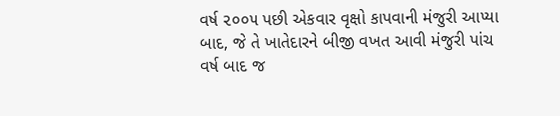વર્ષ ૨૦૦૫ પછી એકવાર વૃક્ષો કાપવાની મંજુરી આપ્યા બાદ, જે તે ખાતેદારને બીજી વખત આવી મંજુરી પાંચ વર્ષ બાદ જ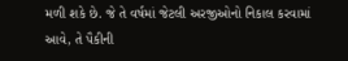મળી શકે છે. જે તે વર્ષમાં જેટલી અરજીઓનો નિકાલ કરવામાં આવે, તે પૈકીની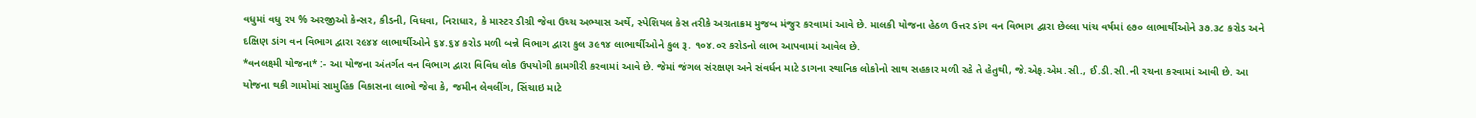વધુમાં વધુ ૨૫ % અરજીઓ કેન્સર, કીડની, વિધવા, નિરાધાર, કે માસ્ટર ડીગ્રી જેવા ઉચ્ચ અભ્યાસ અર્થે, સ્પેશિયલ કેસ તરીકે અગ્રતાક્રમ મુજબ મંજુર કરવામાં આવે છે. માલકી યોજના હેઠળ ઉત્તર ડાંગ વન વિભાગ દ્વારા છેલ્લા પાંચ વર્ષમાં ૯૭૦ લાભાર્થીઓને ૩૭.૩૮ કરોડ અને દક્ષિણ ડાંગ વન વિભાગ દ્વારા ર૯૪૪ લાભાર્થીઓને ૬૪.૬૪ કરોડ મળી બન્ને વિભાગ દ્વારા કુલ ૩૯૧૪ લાભાર્થીઓને કુલ રૂ. ૧૦૪.૦ર કરોડનો લાભ આપવામાં આવેલ છે.
*વનલક્ષ્મી યોજના* :- આ યોજના અંતર્ગત વન વિભાગ દ્વારા વિવિધ લોક ઉપયોગી કામગીરી કરવામાં આવે છે. જેમાં જંગલ સંરક્ષણ અને સંવર્ધન માટે ડાગના સ્થાનિક લોકોનો સાથ સહકાર મળી રહે તે હેતુથી, જે.એફ.એમ.સી., ઈ.ડી.સી.ની રચના કરવામાં આવી છે. આ યોજના થકી ગામોમાં સામુહિક વિકાસના લાભો જેવા કે, જમીન લેવલીંગ, સિંચાઇ માટે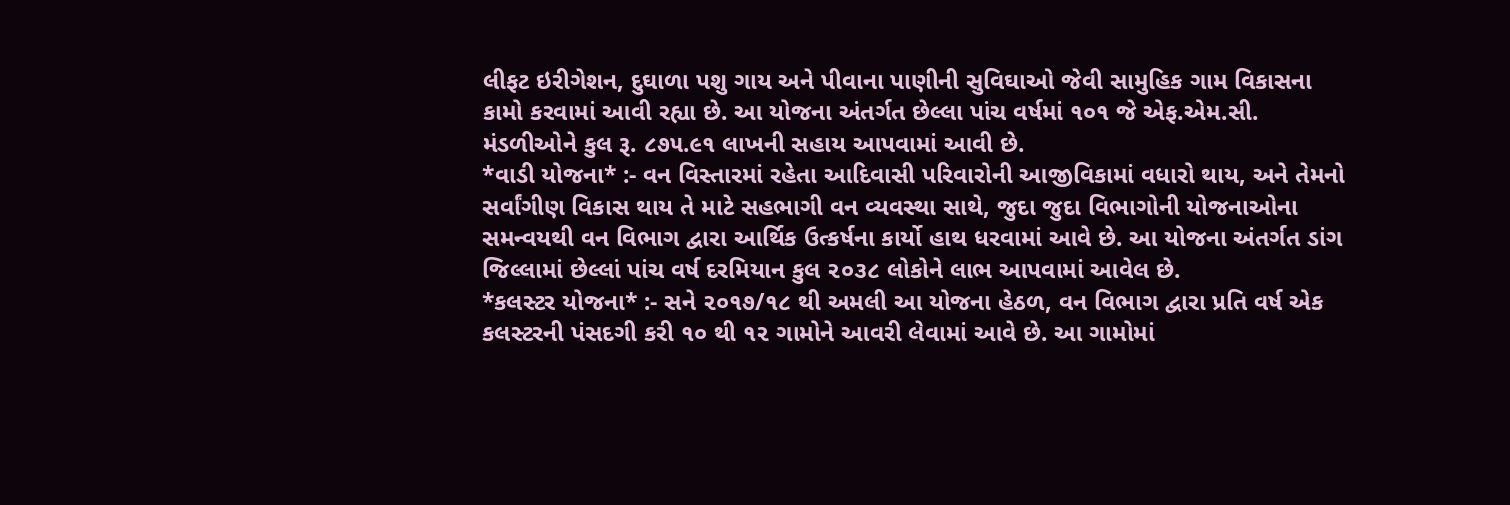લીફટ ઇરીગેશન, દુઘાળા પશુ ગાય અને પીવાના પાણીની સુવિઘાઓ જેવી સામુહિક ગામ વિકાસના કામો કરવામાં આવી રહ્યા છે. આ યોજના અંતર્ગત છેલ્લા પાંચ વર્ષમાં ૧૦૧ જે એફ.એમ.સી. મંડળીઓને કુલ રૂ. ૮૭૫.૯૧ લાખની સહાય આપવામાં આવી છે.
*વાડી યોજના* :- વન વિસ્તારમાં રહેતા આદિવાસી પરિવારોની આજીવિકામાં વધારો થાય, અને તેમનો સર્વાંગીણ વિકાસ થાય તે માટે સહભાગી વન વ્યવસ્થા સાથે, જુદા જુદા વિભાગોની યોજનાઓના સમન્વયથી વન વિભાગ દ્વારા આર્થિક ઉત્કર્ષના કાર્યો હાથ ધરવામાં આવે છે. આ યોજના અંતર્ગત ડાંગ જિલ્લામાં છેલ્લાં પાંચ વર્ષ દરમિયાન કુલ ૨૦૩૮ લોકોને લાભ આપવામાં આવેલ છે.
*કલસ્ટર યોજના* :- સને ૨૦૧૭/૧૮ થી અમલી આ યોજના હેઠળ, વન વિભાગ દ્વારા પ્રતિ વર્ષ એક કલસ્ટરની પંસદગી કરી ૧૦ થી ૧૨ ગામોને આવરી લેવામાં આવે છે. આ ગામોમાં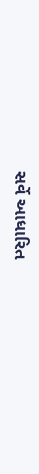સર્વે આધારિત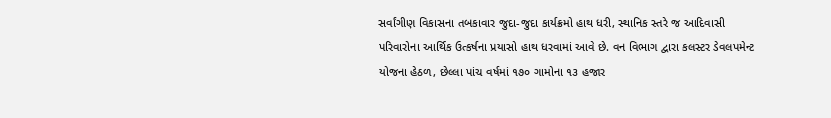સર્વાંગીણ વિકાસના તબકાવાર જુદા-જુદા કાર્યક્રમો હાથ ધરી, સ્થાનિક સ્તરે જ આદિવાસી પરિવારોના આર્થિક ઉત્કર્ષના પ્રયાસો હાથ ધરવામાં આવે છે. વન વિભાગ દ્વારા કલસ્ટર ડેવલપમેન્ટ યોજના હેઠળ, છેલ્લા પાંચ વર્ષમાં ૧૭૦ ગામોના ૧૩ હજાર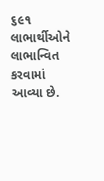૬૯૧ લાભાર્થીઓને લાભાન્વિત કરવામાં આવ્યા છે.